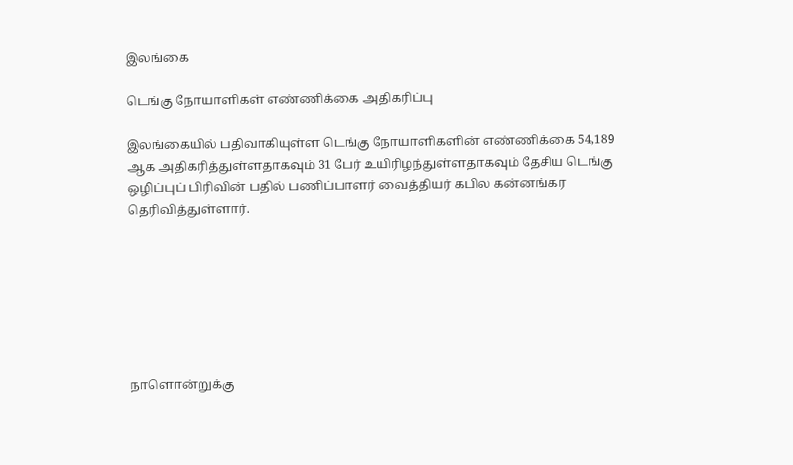இலங்கை

டெங்கு நோயாளிகள் எண்ணிக்கை அதிகரிப்பு

இலங்கையில் பதிவாகியுள்ள டெங்கு நோயாளிகளின் எண்ணிக்கை 54,189 ஆக அதிகரித்துள்ளதாகவும் 31 பேர் உயிரிழந்துள்ளதாகவும் தேசிய டெங்கு ஒழிப்புப் பிரிவின் பதில் பணிப்பாளர் வைத்தியர் கபில கன்னங்கர தெரிவித்துள்ளார்.







நாளொன்றுக்கு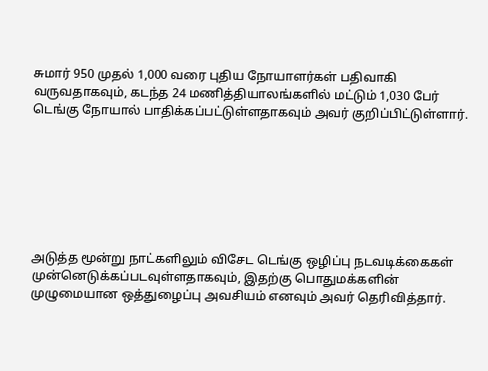சுமார் 950 முதல் 1,000 வரை புதிய நோயாளர்கள் பதிவாகி வருவதாகவும், கடந்த 24 மணித்தியாலங்களில் மட்டும் 1,030 பேர் டெங்கு நோயால் பாதிக்கப்பட்டுள்ளதாகவும் அவர் குறிப்பிட்டுள்ளார்.







அடுத்த மூன்று நாட்களிலும் விசேட டெங்கு ஒழிப்பு நடவடிக்கைகள் முன்னெடுக்கப்படவுள்ளதாகவும், இதற்கு பொதுமக்களின் முழுமையான ஒத்துழைப்பு அவசியம் எனவும் அவர் தெரிவித்தார்.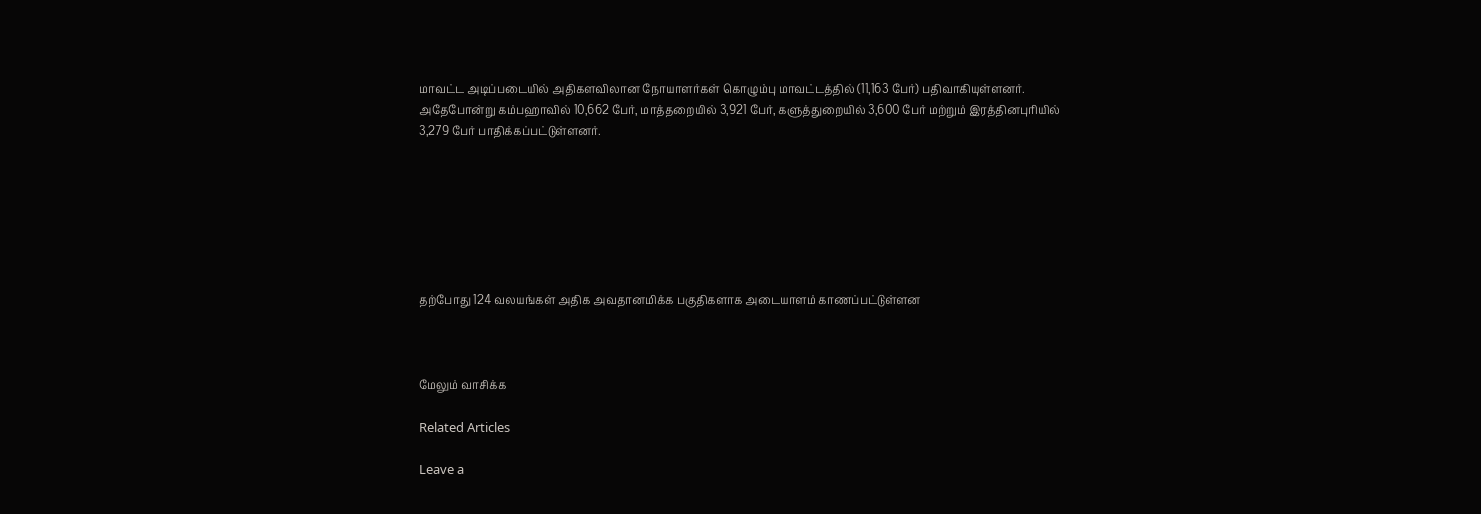மாவட்ட அடிப்படையில் அதிகளவிலான நோயாளர்கள் கொழும்பு மாவட்டத்தில் (11,163 பேர்) பதிவாகியுள்ளனர். அதேபோன்று கம்பஹாவில் 10,662 பேர், மாத்தறையில் 3,921 பேர், களுத்துறையில் 3,600 பேர் மற்றும் இரத்தினபுரியில் 3,279 பேர் பாதிக்கப்பட்டுள்ளனர்.







தற்போது 124 வலயங்கள் அதிக அவதானமிக்க பகுதிகளாக அடையாளம் காணப்பட்டுள்ளன



மேலும் வாசிக்க

Related Articles

Leave a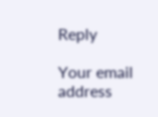Reply

Your email address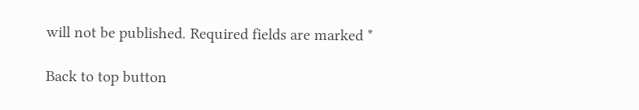will not be published. Required fields are marked *

Back to top button